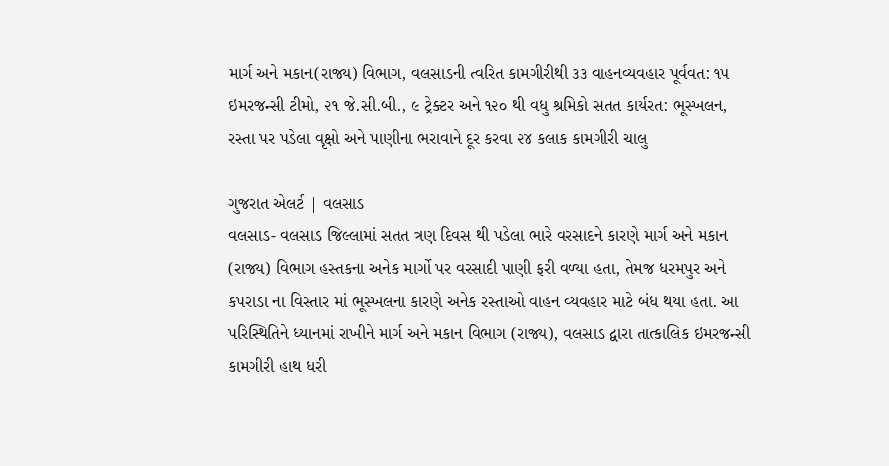માર્ગ અને મકાન(રાજ્ય) વિભાગ, વલસાડની ત્વરિત કામગીરીથી ૩૩ વાહનવ્યવહાર પૂર્વવત: ૧૫ ઇમરજન્સી ટીમો, ૨૧ જે.સી.બી., ૯ ટ્રેક્ટર અને ૧૨૦ થી વધુ શ્રમિકો સતત કાર્યરત: ભૂસ્ખલન, રસ્તા પર પડેલા વૃક્ષો અને પાણીના ભરાવાને દૂર કરવા ૨૪ કલાક કામગીરી ચાલુ

ગુજરાત એલર્ટ | વલસાડ
વલસાડ- વલસાડ જિલ્લામાં સતત ત્રણ દિવસ થી પડેલા ભારે વરસાદને કારણે માર્ગ અને મકાન (રાજ્ય) વિભાગ હસ્તકના અનેક માર્ગો પર વરસાદી પાણી ફરી વળ્યા હતા, તેમજ ધરમપુર અને કપરાડા ના વિસ્તાર માં ભૂસ્ખલના કારણે અનેક રસ્તાઓ વાહન વ્યવહાર માટે બંધ થયા હતા. આ પરિસ્થિતિને ધ્યાનમાં રાખીને માર્ગ અને મકાન વિભાગ (રાજ્ય), વલસાડ દ્વારા તાત્કાલિક ઇમરજન્સી કામગીરી હાથ ધરી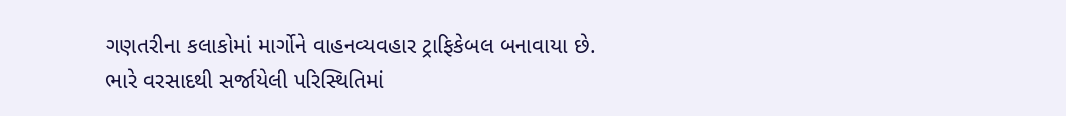ગણતરીના કલાકોમાં માર્ગોને વાહનવ્યવહાર ટ્રાફિકેબલ બનાવાયા છે.
ભારે વરસાદથી સર્જાયેલી પરિસ્થિતિમાં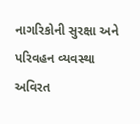નાગરિકોની સુરક્ષા અને પરિવહન વ્યવસ્થા અવિરત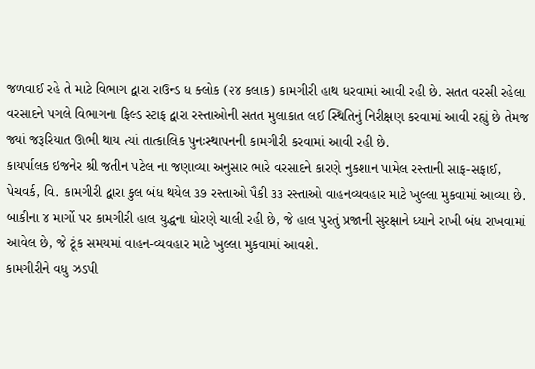જળવાઈ રહે તે માટે વિભાગ દ્વારા રાઉન્ડ ધ ક્લોક (૨૪ કલાક) કામગીરી હાથ ધરવામાં આવી રહી છે. સતત વરસી રહેલા વરસાદને પગલે વિભાગના ફિલ્ડ સ્ટાફ દ્વારા રસ્તાઓની સતત મુલાકાત લઈ સ્થિતિનું નિરીક્ષણ કરવામાં આવી રહ્યું છે તેમજ જ્યાં જરૂરિયાત ઊભી થાય ત્યાં તાત્કાલિક પુનઃસ્થાપનની કામગીરી કરવામાં આવી રહી છે.
કાયર્પાલક ઇજનેર શ્રી જતીન પટેલ ના જણાવ્યા અનુસાર ભારે વરસાદને કારણે નુકશાન પામેલ રસ્તાની સાફ-સફાઈ, પેચવર્ક, વિ. કામગીરી દ્વારા કુલ બંધ થયેલ ૩૭ રસ્તાઓ પૈકી ૩૩ રસ્તાઓ વાહનવ્યવહાર માટે ખુલ્લા મુકવામાં આવ્યા છે. બાકીના ૪ માર્ગો પર કામગીરી હાલ યુદ્ધના ધોરણે ચાલી રહી છે, જે હાલ પુરતું પ્રજાની સુરક્ષાને ધ્યાને રાખી બંધ રાખવામાં આવેલ છે, જે ટૂંક સમયમાં વાહન-વ્યવહાર માટે ખુલ્લા મુકવામાં આવશે.
કામગીરીને વધુ ઝડપી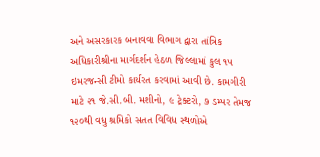અને અસરકારક બનાવવા વિભાગ દ્વારા તાંત્રિક અધિકારીશ્રીના માર્ગદર્શન હેઠળ જિલ્લામાં કુલ ૧૫ ઇમરજન્સી ટીમો કાર્યરત કરવામાં આવી છે. કામગીરી માટે ૨૧ જે.સી.બી. મશીનો, ૯ ટ્રેક્ટરો, ૭ ડમ્પર તેમજ ૧૨૦થી વધુ શ્રમિકો સતત વિવિધ સ્થળોએ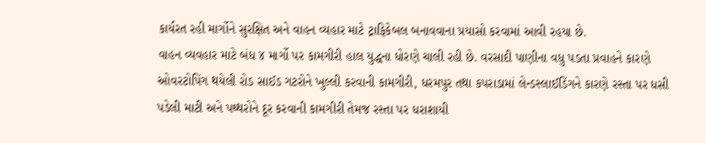કાર્યરત રહી માર્ગોને સુરક્ષિત અને વાહન વ્યહાર માટે ટ્રાફિકેબલ બનાવવાના પ્રયાસો કરવામાં આવી રહયા છે.
વાહન વ્યવહાર માટે બંધ ૪ માર્ગો પર કામગીરી હાલ યુદ્ધના ધોરણે ચાલી રહી છે. વરસાદી પાણીના વધુ પડતા પ્રવાહને કારણે ઓવરટોપિંગ થયેલી રોડ સાઈડ ગટરોને ખુલ્લી કરવાની કામગીરી, ધરમપુર તથા કપરાડામાં લેન્ડસ્લાઈડિંગને કારણે રસ્તા પર ધસી પડેલી માટી અને પથ્થરોને દૂર કરવાની કામગીરી તેમજ રસ્તા પર ધરાશાયી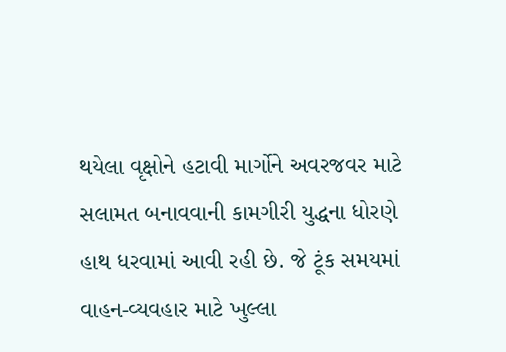થયેલા વૃક્ષોને હટાવી માર્ગોને અવરજવર માટે સલામત બનાવવાની કામગીરી યુદ્ધના ધોરણે હાથ ધરવામાં આવી રહી છે. જે ટૂંક સમયમાં વાહન-વ્યવહાર માટે ખુલ્લા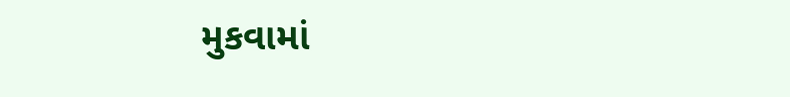મુકવામાં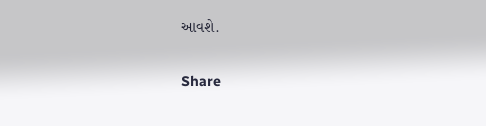આવશે.

Share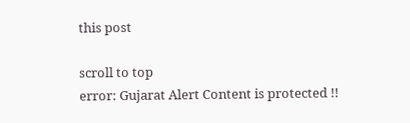this post

scroll to top
error: Gujarat Alert Content is protected !!